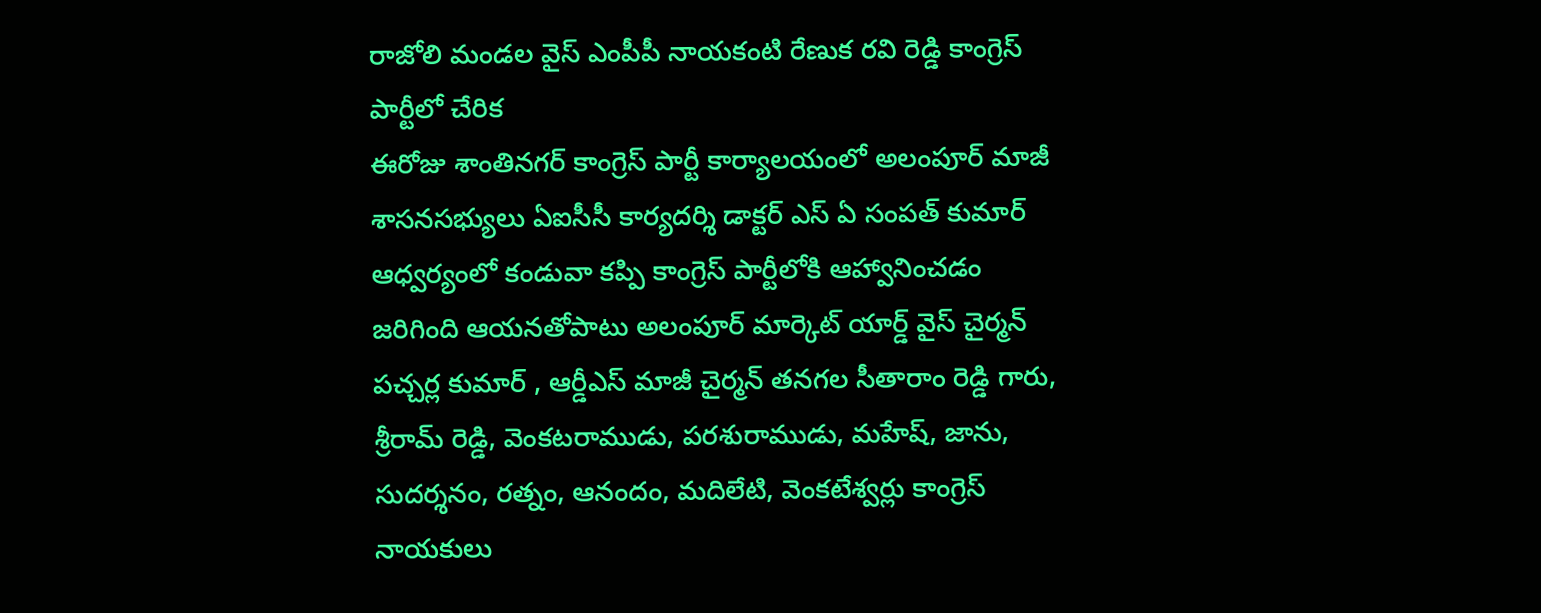రాజోలి మండల వైస్ ఎంపీపీ నాయకంటి రేణుక రవి రెడ్డి కాంగ్రెస్ పార్టీలో చేరిక
ఈరోజు శాంతినగర్ కాంగ్రెస్ పార్టీ కార్యాలయంలో అలంపూర్ మాజీ శాసనసభ్యులు ఏఐసీసీ కార్యదర్శి డాక్టర్ ఎస్ ఏ సంపత్ కుమార్
ఆధ్వర్యంలో కండువా కప్పి కాంగ్రెస్ పార్టీలోకి ఆహ్వానించడం జరిగింది ఆయనతోపాటు అలంపూర్ మార్కెట్ యార్డ్ వైస్ చైర్మన్ పచ్చర్ల కుమార్ , ఆర్డీఎస్ మాజీ చైర్మన్ తనగల సీతారాం రెడ్డి గారు, శ్రీరామ్ రెడ్డి, వెంకటరాముడు, పరశురాముడు, మహేష్, జాను, సుదర్శనం, రత్నం, ఆనందం, మదిలేటి, వెంకటేశ్వర్లు కాంగ్రెస్ నాయకులు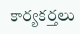కార్యకర్తలు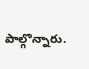పాల్గొన్నారు.